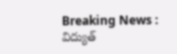Breaking News : విద్యుత్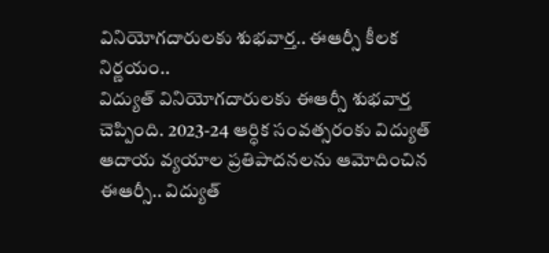వినియోగదారులకు శుభవార్త.. ఈఆర్సీ కీలక నిర్ణయం..
విద్యుత్ వినియోగదారులకు ఈఆర్సీ శుభవార్త చెప్పింది. 2023-24 ఆర్ధిక సంవత్సరంకు విద్యుత్ ఆదాయ వ్యయాల ప్రతిపాదనలను ఆమోదించిన ఈఆర్సీ.. విద్యుత్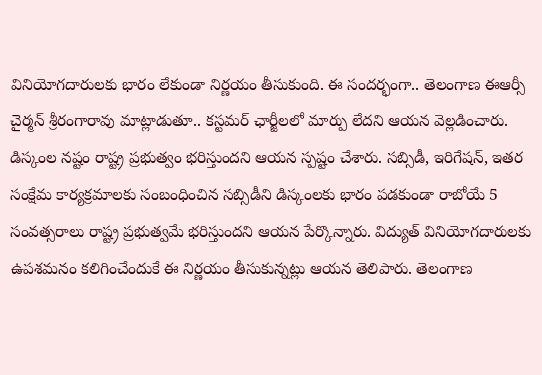వినియోగదారులకు భారం లేకుండా నిర్ణయం తీసుకుంది. ఈ సందర్భంగా.. తెలంగాణ ఈఆర్సీ చైర్మన్ శ్రీరంగారావు మాట్లాడుతూ.. కస్టమర్ ఛార్జీలలో మార్పు లేదని ఆయన వెల్లడించారు. డిస్కంల నష్టం రాష్ట్ర ప్రభుత్వం భరిస్తుందని ఆయన స్పష్టం చేశారు. సబ్సిడీ, ఇరిగేషన్, ఇతర సంక్షేమ కార్యక్రమాలకు సంబంధించిన సబ్సిడీని డిస్కంలకు భారం పడకుండా రాబోయే 5 సంవత్సరాలు రాష్ట్ర ప్రభుత్వమే భరిస్తుందని ఆయన పేర్కొన్నారు. విద్యుత్ వినియోగదారులకు ఉపశమనం కలిగించేందుకే ఈ నిర్ణయం తీసుకున్నట్లు ఆయన తెలిపారు. తెలంగాణ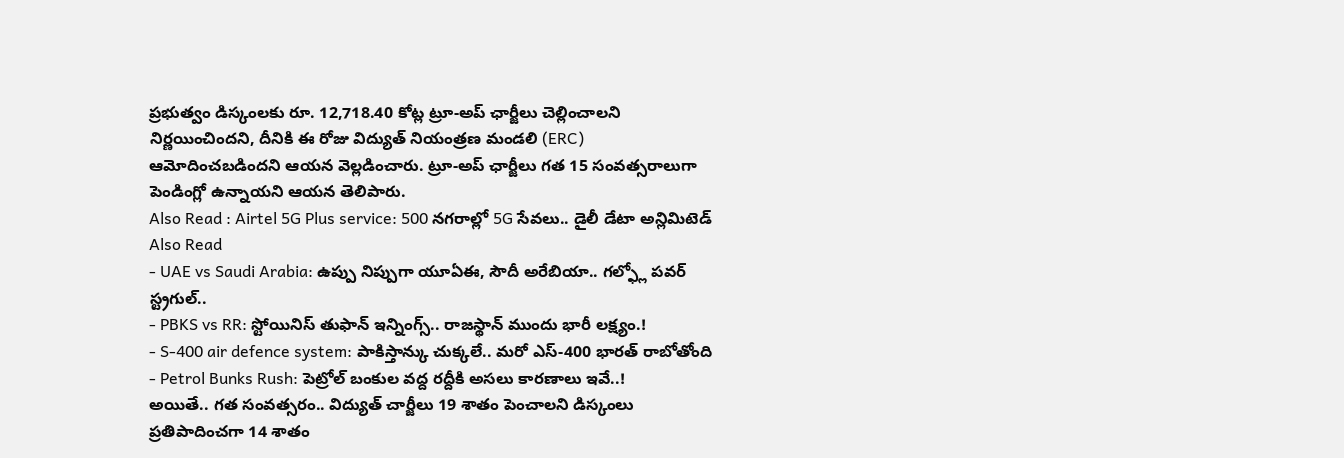ప్రభుత్వం డిస్కంలకు రూ. 12,718.40 కోట్ల ట్రూ-అప్ ఛార్జీలు చెల్లించాలని నిర్ణయించిందని, దీనికి ఈ రోజు విద్యుత్ నియంత్రణ మండలి (ERC) ఆమోదించబడిందని ఆయన వెల్లడించారు. ట్రూ-అప్ ఛార్జీలు గత 15 సంవత్సరాలుగా పెండింగ్లో ఉన్నాయని ఆయన తెలిపారు.
Also Read : Airtel 5G Plus service: 500 నగరాల్లో 5G సేవలు.. డైలీ డేటా అన్లిమిటెడ్
Also Read
- UAE vs Saudi Arabia: ఉప్పు నిప్పుగా యూఏఈ, సౌదీ అరేబియా.. గల్ఫ్లో పవర్ స్ట్రగుల్..
- PBKS vs RR: స్టోయినిస్ తుఫాన్ ఇన్నింగ్స్.. రాజస్థాన్ ముందు భారీ లక్ష్యం.!
- S-400 air defence system: పాకిస్తాన్కు చుక్కలే.. మరో ఎస్-400 భారత్ రాబోతోంది
- Petrol Bunks Rush: పెట్రోల్ బంకుల వద్ద రద్దీకి అసలు కారణాలు ఇవే..!
అయితే.. గత సంవత్సరం.. విద్యుత్ చార్జీలు 19 శాతం పెంచాలని డిస్కంలు ప్రతిపాదించగా 14 శాతం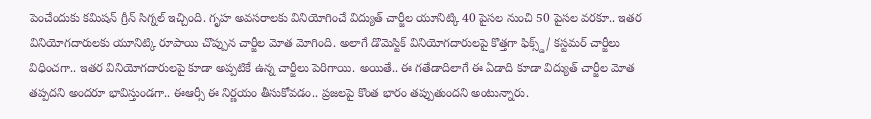పెంచేందుకు కమిషన్ గ్రీన్ సిగ్నల్ ఇచ్చింది. గృహ అవసరాలకు వినియోగించే విద్యుత్ చార్జీల యూనిట్కి 40 పైసల నుంచి 50 పైసల వరకూ.. ఇతర వినియోగదారులకు యూనిట్కి రూపాయి చొప్పున చార్జీల మోత మోగింది. అలాగే డొమెస్టిక్ వినియోగదారులపై కొత్తగా ఫిక్స్డ్/ కస్టమర్ చార్జీలు విధించగా.. ఇతర వినియోగదారులపై కూడా అప్పటికే ఉన్న చార్జీలు పెరిగాయి. అయితే.. ఈ గతేడాదిలాగే ఈ ఏడాది కూడా విద్యుత్ చార్జీల మోత తప్పదని అందరూ భావిస్తుండగా.. ఈఆర్సీ ఈ నిర్ణయం తీసుకోవడం.. ప్రజలపై కొంత భారం తప్పుతుందని అంటున్నారు.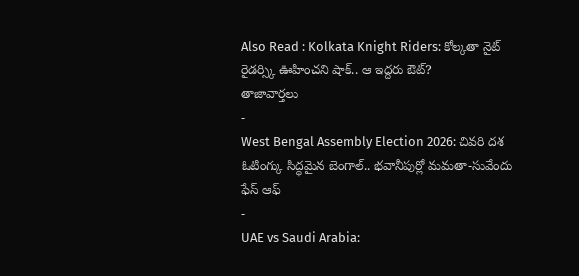Also Read : Kolkata Knight Riders: కోల్కతా నైట్ రైడర్స్కి ఊహించని షాక్.. ఆ ఇద్దరు ఔట్?
తాజావార్తలు
-
West Bengal Assembly Election 2026: చివరి దశ ఓటింగ్కు సిద్ధమైన బెంగాల్.. భవానీపుర్లో మమతా-సువేందు ఫేస్ ఆఫ్
-
UAE vs Saudi Arabia: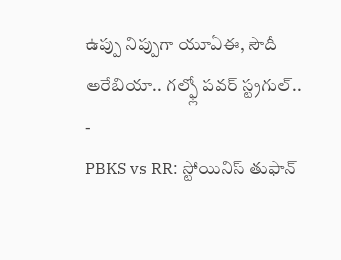ఉప్పు నిప్పుగా యూఏఈ, సౌదీ అరేబియా.. గల్ఫ్లో పవర్ స్ట్రగుల్..
-
PBKS vs RR: స్టోయినిస్ తుఫాన్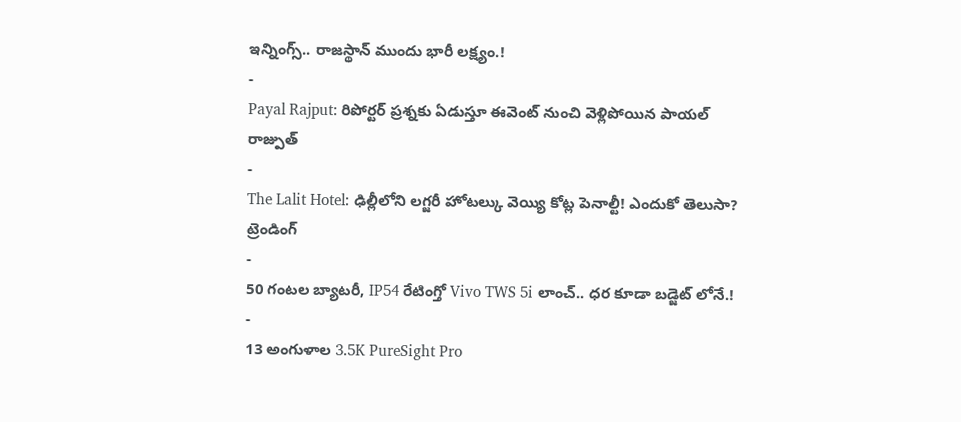ఇన్నింగ్స్.. రాజస్థాన్ ముందు భారీ లక్ష్యం.!
-
Payal Rajput: రిపోర్టర్ ప్రశ్నకు ఏడుస్తూ ఈవెంట్ నుంచి వెళ్లిపోయిన పాయల్ రాజ్పుత్
-
The Lalit Hotel: ఢిల్లీలోని లగ్జరీ హోటల్కు వెయ్యి కోట్ల పెనాల్టీ! ఎందుకో తెలుసా?
ట్రెండింగ్
-
50 గంటల బ్యాటరీ, IP54 రేటింగ్తో Vivo TWS 5i లాంచ్.. ధర కూడా బడ్జెట్ లోనే.!
-
13 అంగుళాల 3.5K PureSight Pro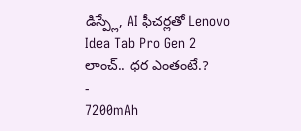డిస్ప్లే, AI ఫీచర్లతో Lenovo Idea Tab Pro Gen 2 లాంచ్.. ధర ఎంతంటే.?
-
7200mAh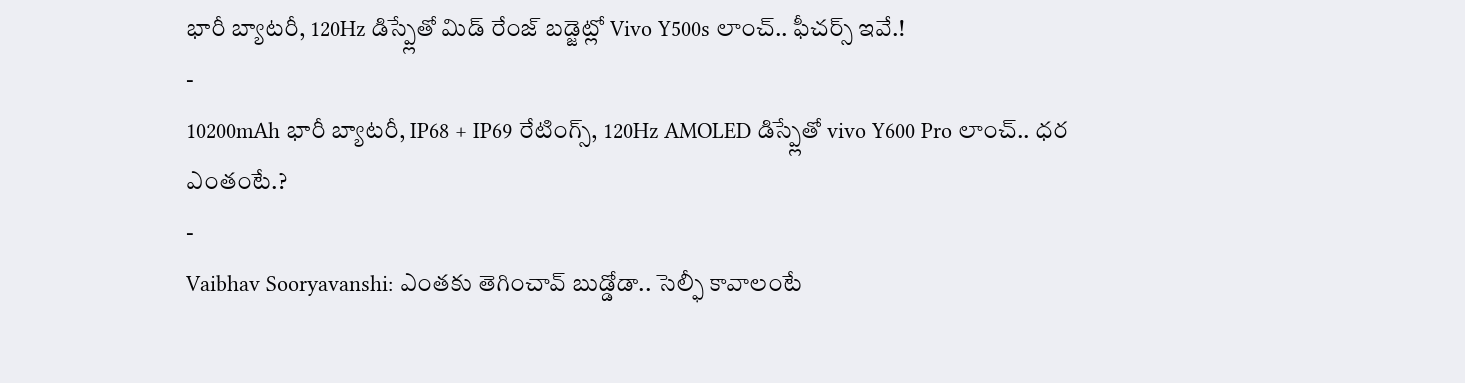భారీ బ్యాటరీ, 120Hz డిస్ప్లేతో మిడ్ రేంజ్ బడ్జెట్లో Vivo Y500s లాంచ్.. ఫీచర్స్ ఇవే.!
-
10200mAh భారీ బ్యాటరీ, IP68 + IP69 రేటింగ్స్, 120Hz AMOLED డిస్ప్లేతో vivo Y600 Pro లాంచ్.. ధర ఎంతంటే.?
-
Vaibhav Sooryavanshi: ఎంతకు తెగించావ్ బుడ్డోడా.. సెల్ఫీ కావాలంటే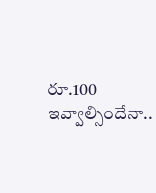రూ.100 ఇవ్వాల్సిందేనా..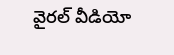వైరల్ వీడియో